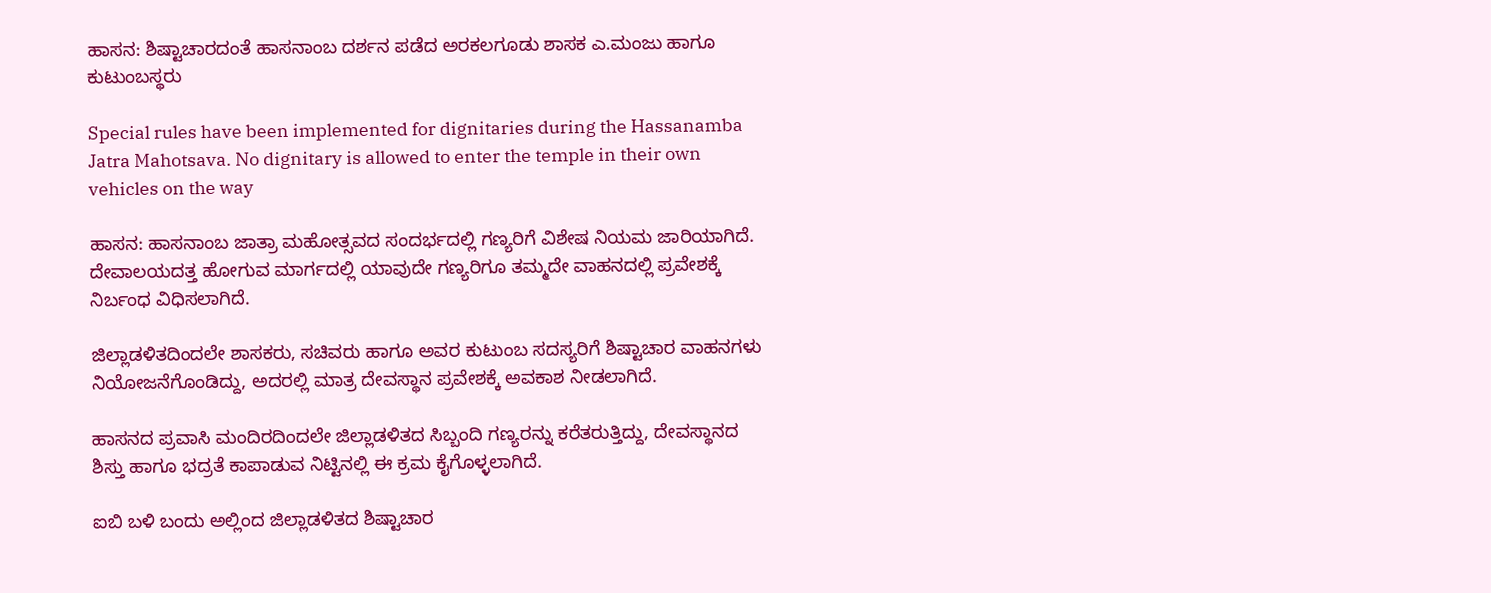ಹಾಸನ: ಶಿಷ್ಟಾಚಾರದಂತೆ ಹಾಸನಾಂಬ ದರ್ಶನ ಪಡೆದ ‌ಅರಕಲಗೂಡು ಶಾಸಕ ಎ.ಮಂಜು ಹಾಗೂ ಕುಟುಂಬಸ್ಥರು

Special rules have been implemented for dignitaries during the Hassanamba Jatra Mahotsava. No dignitary is allowed to enter the temple in their own vehicles on the way

ಹಾಸನ: ಹಾಸನಾಂಬ ಜಾತ್ರಾ ಮಹೋತ್ಸವದ ಸಂದರ್ಭದಲ್ಲಿ ಗಣ್ಯರಿಗೆ ವಿಶೇಷ ನಿಯಮ ಜಾರಿಯಾಗಿದೆ. ದೇವಾಲಯದತ್ತ ಹೋಗುವ ಮಾರ್ಗದಲ್ಲಿ ಯಾವುದೇ ಗಣ್ಯರಿಗೂ ತಮ್ಮದೇ ವಾಹನದಲ್ಲಿ ಪ್ರವೇಶಕ್ಕೆ ನಿರ್ಬಂಧ ವಿಧಿಸಲಾಗಿದೆ.

ಜಿಲ್ಲಾಡಳಿತದಿಂದಲೇ ಶಾಸಕರು, ಸಚಿವರು ಹಾಗೂ ಅವರ ಕುಟುಂಬ ಸದಸ್ಯರಿಗೆ ಶಿಷ್ಟಾಚಾರ ವಾಹನಗಳು ನಿಯೋಜನೆಗೊಂಡಿದ್ದು, ಅದರಲ್ಲಿ ಮಾತ್ರ ದೇವಸ್ಥಾನ ಪ್ರವೇಶಕ್ಕೆ ಅವಕಾಶ ನೀಡಲಾಗಿದೆ.

ಹಾಸನದ ಪ್ರವಾಸಿ ಮಂದಿರದಿಂದಲೇ ಜಿಲ್ಲಾಡಳಿತದ ಸಿಬ್ಬಂದಿ ಗಣ್ಯರನ್ನು ಕರೆತರುತ್ತಿದ್ದು, ದೇವಸ್ಥಾನದ ಶಿಸ್ತು ಹಾಗೂ ಭದ್ರತೆ ಕಾಪಾಡುವ ನಿಟ್ಟಿನಲ್ಲಿ ಈ ಕ್ರಮ ಕೈಗೊಳ್ಳಲಾಗಿದೆ.

ಐಬಿ ಬಳಿ ಬಂದು ಅಲ್ಲಿಂದ ಜಿಲ್ಲಾಡಳಿತದ ಶಿಷ್ಟಾಚಾರ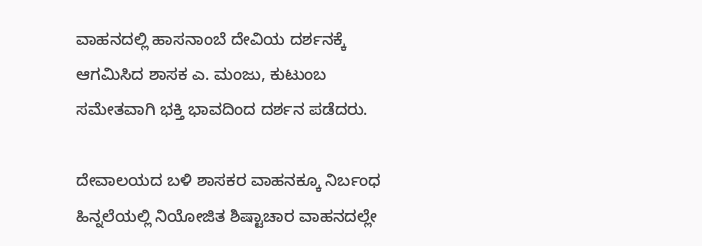ವಾಹನದಲ್ಲಿ ಹಾಸನಾಂಬೆ ದೇವಿಯ ದರ್ಶನಕ್ಕೆ ಆಗಮಿಸಿದ ಶಾಸಕ ಎ. ಮಂಜು, ಕುಟುಂಬ ಸಮೇತವಾಗಿ ಭಕ್ತಿ ಭಾವದಿಂದ ದರ್ಶನ ಪಡೆದರು.

ದೇವಾಲಯದ ಬಳಿ ಶಾಸಕರ ವಾಹನಕ್ಕೂ ನಿರ್ಬಂಧ ಹಿನ್ನಲೆಯಲ್ಲಿ ನಿಯೋಜಿತ ಶಿಷ್ಟಾಚಾರ ವಾಹನದಲ್ಲೇ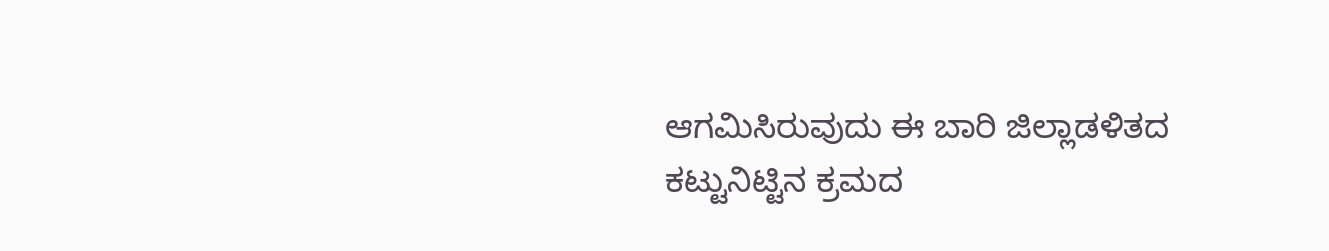ಆಗಮಿಸಿರುವುದು ಈ ಬಾರಿ ಜಿಲ್ಲಾಡಳಿತದ ಕಟ್ಟುನಿಟ್ಟಿನ ಕ್ರಮದ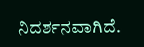ನಿದರ್ಶನವಾಗಿದೆ.